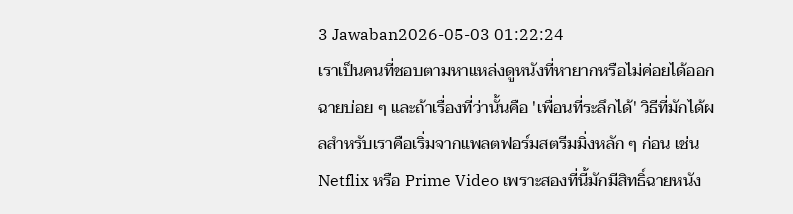3 Jawaban2026-05-03 01:22:24
เราเป็นคนที่ชอบตามหาแหล่งดูหนังที่หายากหรือไม่ค่อยได้ออกฉายบ่อย ๆ และถ้าเรื่องที่ว่านั้นคือ 'เพื่อนที่ระลึกได้' วิธีที่มักได้ผลสำหรับเราคือเริ่มจากแพลตฟอร์มสตรีมมิ่งหลัก ๆ ก่อน เช่น Netflix หรือ Prime Video เพราะสองที่นี้มักมีสิทธิ์ฉายหนัง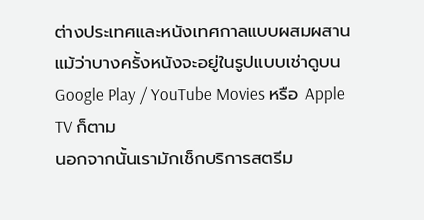ต่างประเทศและหนังเทศกาลแบบผสมผสาน แม้ว่าบางครั้งหนังจะอยู่ในรูปแบบเช่าดูบน Google Play / YouTube Movies หรือ Apple TV ก็ตาม
นอกจากนั้นเรามักเช็กบริการสตรีม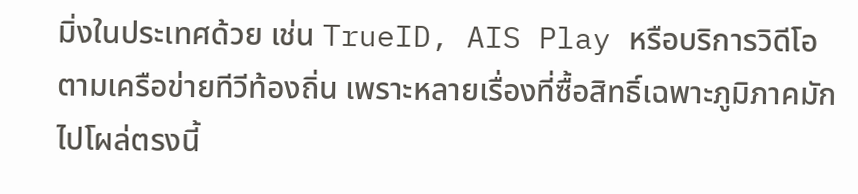มิ่งในประเทศด้วย เช่น TrueID, AIS Play หรือบริการวิดีโอตามเครือข่ายทีวีท้องถิ่น เพราะหลายเรื่องที่ซื้อสิทธิ์เฉพาะภูมิภาคมักไปโผล่ตรงนี้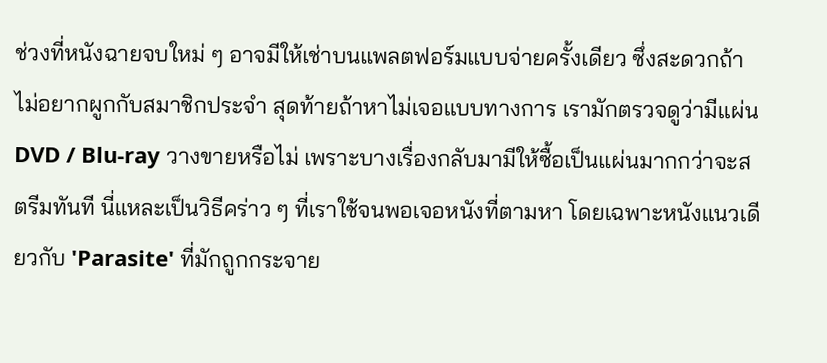ช่วงที่หนังฉายจบใหม่ ๆ อาจมีให้เช่าบนแพลตฟอร์มแบบจ่ายครั้งเดียว ซึ่งสะดวกถ้าไม่อยากผูกกับสมาชิกประจำ สุดท้ายถ้าหาไม่เจอแบบทางการ เรามักตรวจดูว่ามีแผ่น DVD / Blu-ray วางขายหรือไม่ เพราะบางเรื่องกลับมามีให้ซื้อเป็นแผ่นมากกว่าจะสตรีมทันที นี่แหละเป็นวิธีคร่าว ๆ ที่เราใช้จนพอเจอหนังที่ตามหา โดยเฉพาะหนังแนวเดียวกับ 'Parasite' ที่มักถูกกระจาย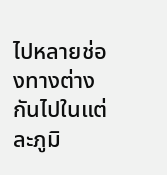ไปหลายช่องทางต่างกันไปในแต่ละภูมิ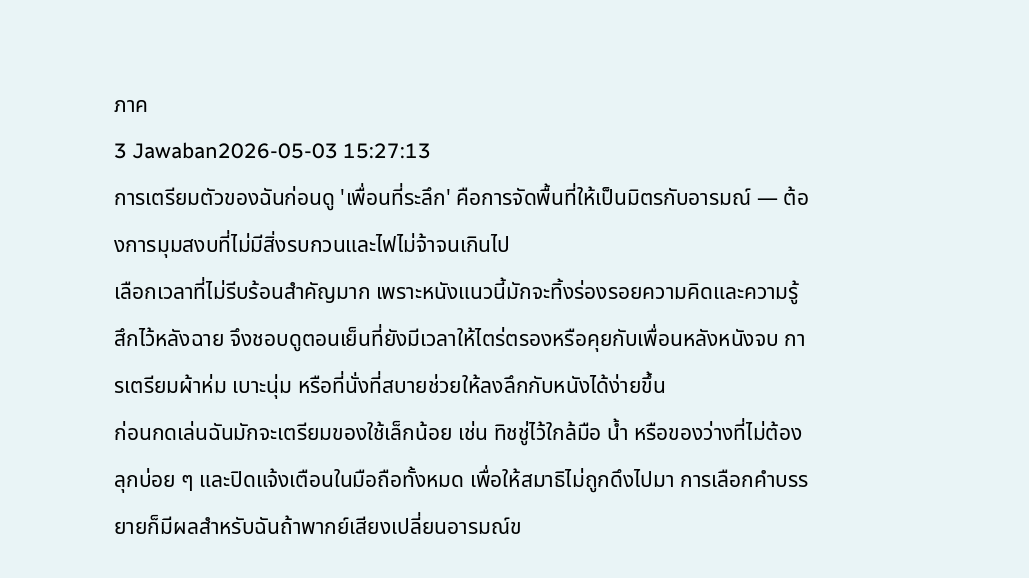ภาค
3 Jawaban2026-05-03 15:27:13
การเตรียมตัวของฉันก่อนดู 'เพื่อนที่ระลึก' คือการจัดพื้นที่ให้เป็นมิตรกับอารมณ์ — ต้องการมุมสงบที่ไม่มีสิ่งรบกวนและไฟไม่จ้าจนเกินไป
เลือกเวลาที่ไม่รีบร้อนสำคัญมาก เพราะหนังแนวนี้มักจะทิ้งร่องรอยความคิดและความรู้สึกไว้หลังฉาย จึงชอบดูตอนเย็นที่ยังมีเวลาให้ไตร่ตรองหรือคุยกับเพื่อนหลังหนังจบ การเตรียมผ้าห่ม เบาะนุ่ม หรือที่นั่งที่สบายช่วยให้ลงลึกกับหนังได้ง่ายขึ้น
ก่อนกดเล่นฉันมักจะเตรียมของใช้เล็กน้อย เช่น ทิชชู่ไว้ใกล้มือ น้ำ หรือของว่างที่ไม่ต้องลุกบ่อย ๆ และปิดแจ้งเตือนในมือถือทั้งหมด เพื่อให้สมาธิไม่ถูกดึงไปมา การเลือกคำบรรยายก็มีผลสำหรับฉันถ้าพากย์เสียงเปลี่ยนอารมณ์ข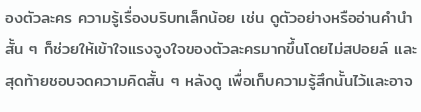องตัวละคร ความรู้เรื่องบริบทเล็กน้อย เช่น ดูตัวอย่างหรืออ่านคำนำสั้น ๆ ก็ช่วยให้เข้าใจแรงจูงใจของตัวละครมากขึ้นโดยไม่สปอยล์ และสุดท้ายชอบจดความคิดสั้น ๆ หลังดู เพื่อเก็บความรู้สึกนั้นไว้และอาจ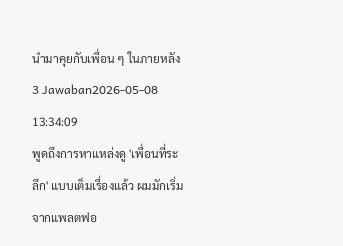นำมาคุยกับเพื่อน ๆ ในภายหลัง
3 Jawaban2026-05-08 13:34:09
พูดถึงการหาแหล่งดู 'เพื่อนที่ระลึก' แบบเต็มเรื่องแล้ว ผมมักเริ่มจากแพลตฟอ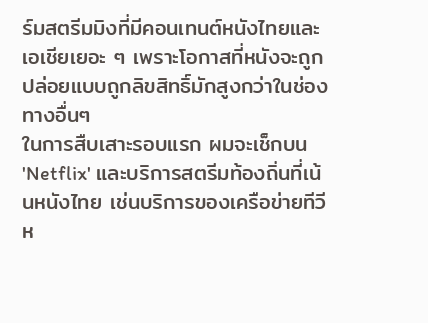ร์มสตรีมมิงที่มีคอนเทนต์หนังไทยและเอเชียเยอะ ๆ เพราะโอกาสที่หนังจะถูกปล่อยแบบถูกลิขสิทธิ์มักสูงกว่าในช่องทางอื่นๆ
ในการสืบเสาะรอบแรก ผมจะเช็กบน 'Netflix' และบริการสตรีมท้องถิ่นที่เน้นหนังไทย เช่นบริการของเครือข่ายทีวีห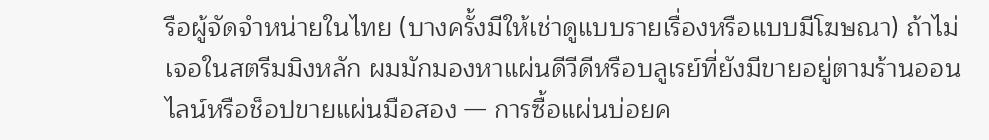รือผู้จัดจำหน่ายในไทย (บางครั้งมีให้เช่าดูแบบรายเรื่องหรือแบบมีโฆษณา) ถ้าไม่เจอในสตรีมมิงหลัก ผมมักมองหาแผ่นดีวีดีหรือบลูเรย์ที่ยังมีขายอยู่ตามร้านออนไลน์หรือช็อปขายแผ่นมือสอง — การซื้อแผ่นบ่อยค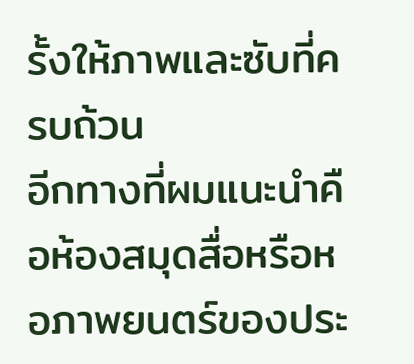รั้งให้ภาพและซับที่ครบถ้วน
อีกทางที่ผมแนะนำคือห้องสมุดสื่อหรือหอภาพยนตร์ของประ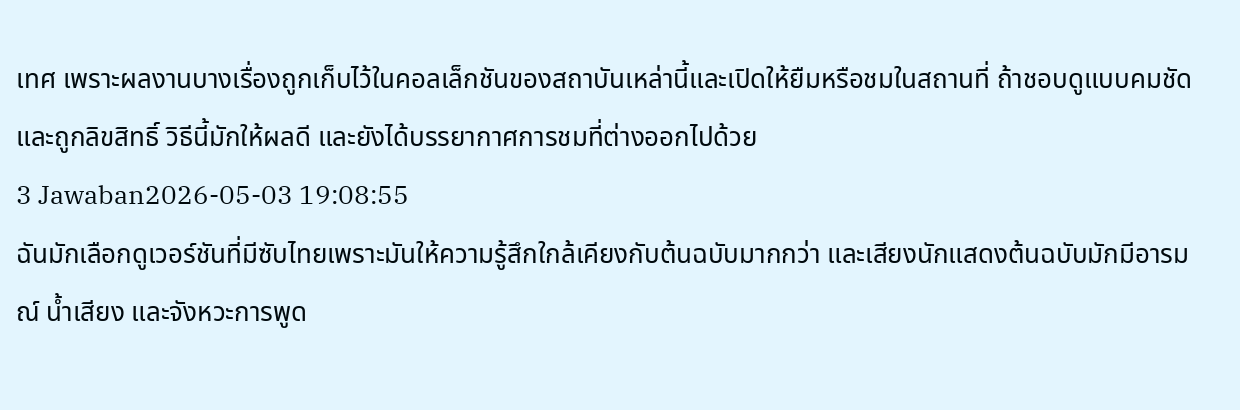เทศ เพราะผลงานบางเรื่องถูกเก็บไว้ในคอลเล็กชันของสถาบันเหล่านี้และเปิดให้ยืมหรือชมในสถานที่ ถ้าชอบดูแบบคมชัดและถูกลิขสิทธิ์ วิธีนี้มักให้ผลดี และยังได้บรรยากาศการชมที่ต่างออกไปด้วย
3 Jawaban2026-05-03 19:08:55
ฉันมักเลือกดูเวอร์ชันที่มีซับไทยเพราะมันให้ความรู้สึกใกล้เคียงกับต้นฉบับมากกว่า และเสียงนักแสดงต้นฉบับมักมีอารมณ์ น้ำเสียง และจังหวะการพูด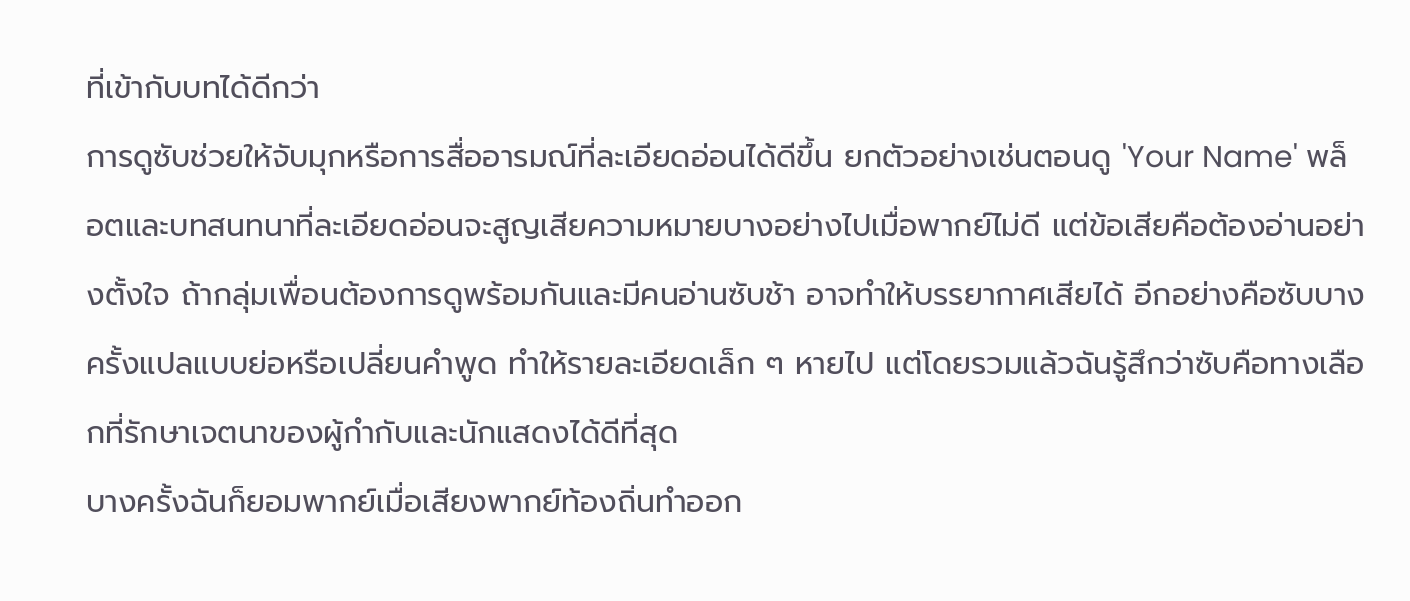ที่เข้ากับบทได้ดีกว่า
การดูซับช่วยให้จับมุกหรือการสื่ออารมณ์ที่ละเอียดอ่อนได้ดีขึ้น ยกตัวอย่างเช่นตอนดู 'Your Name' พล็อตและบทสนทนาที่ละเอียดอ่อนจะสูญเสียความหมายบางอย่างไปเมื่อพากย์ไม่ดี แต่ข้อเสียคือต้องอ่านอย่างตั้งใจ ถ้ากลุ่มเพื่อนต้องการดูพร้อมกันและมีคนอ่านซับช้า อาจทำให้บรรยากาศเสียได้ อีกอย่างคือซับบางครั้งแปลแบบย่อหรือเปลี่ยนคำพูด ทำให้รายละเอียดเล็ก ๆ หายไป แต่โดยรวมแล้วฉันรู้สึกว่าซับคือทางเลือกที่รักษาเจตนาของผู้กำกับและนักแสดงได้ดีที่สุด
บางครั้งฉันก็ยอมพากย์เมื่อเสียงพากย์ท้องถิ่นทำออก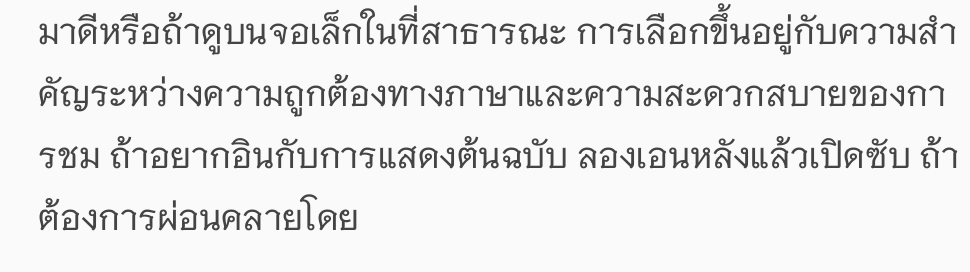มาดีหรือถ้าดูบนจอเล็กในที่สาธารณะ การเลือกขึ้นอยู่กับความสำคัญระหว่างความถูกต้องทางภาษาและความสะดวกสบายของการชม ถ้าอยากอินกับการแสดงต้นฉบับ ลองเอนหลังแล้วเปิดซับ ถ้าต้องการผ่อนคลายโดย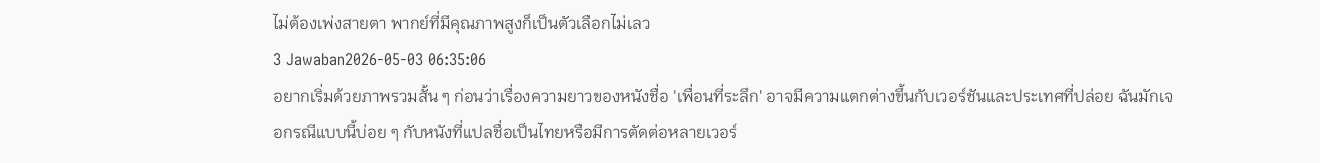ไม่ต้องเพ่งสายตา พากย์ที่มีคุณภาพสูงก็เป็นตัวเลือกไม่เลว
3 Jawaban2026-05-03 06:35:06
อยากเริ่มด้วยภาพรวมสั้น ๆ ก่อนว่าเรื่องความยาวของหนังชื่อ 'เพื่อนที่ระลึก' อาจมีความแตกต่างขึ้นกับเวอร์ชันและประเทศที่ปล่อย ฉันมักเจอกรณีแบบนี้บ่อย ๆ กับหนังที่แปลชื่อเป็นไทยหรือมีการตัดต่อหลายเวอร์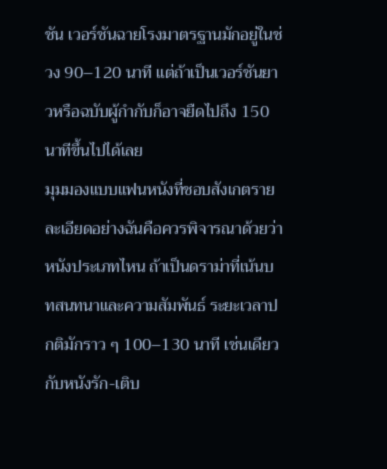ชัน เวอร์ชันฉายโรงมาตรฐานมักอยู่ในช่วง 90–120 นาที แต่ถ้าเป็นเวอร์ชันยาวหรือฉบับผู้กำกับก็อาจยืดไปถึง 150 นาทีขึ้นไปได้เลย
มุมมองแบบแฟนหนังที่ชอบสังเกตรายละเอียดอย่างฉันคือควรพิจารณาด้วยว่าหนังประเภทไหน ถ้าเป็นดราม่าที่เน้นบทสนทนาและความสัมพันธ์ ระยะเวลาปกติมักราว ๆ 100–130 นาที เช่นเดียวกับหนังรัก-เติบ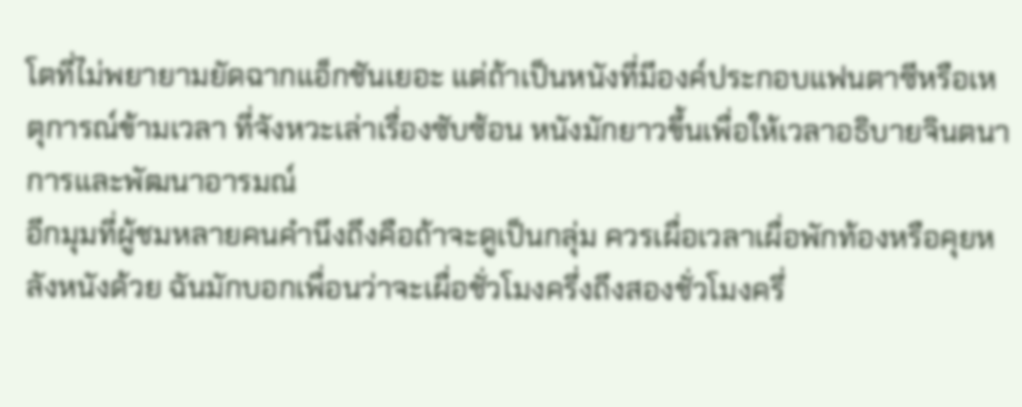โตที่ไม่พยายามยัดฉากแอ็กชันเยอะ แต่ถ้าเป็นหนังที่มีองค์ประกอบแฟนตาซีหรือเหตุการณ์ข้ามเวลา ที่จังหวะเล่าเรื่องซับซ้อน หนังมักยาวขึ้นเพื่อให้เวลาอธิบายจินตนาการและพัฒนาอารมณ์
อีกมุมที่ผู้ชมหลายคนคำนึงถึงคือถ้าจะดูเป็นกลุ่ม ควรเผื่อเวลาเผื่อพักท้องหรือคุยหลังหนังด้วย ฉันมักบอกเพื่อนว่าจะเผื่อชั่วโมงครึ่งถึงสองชั่วโมงครึ่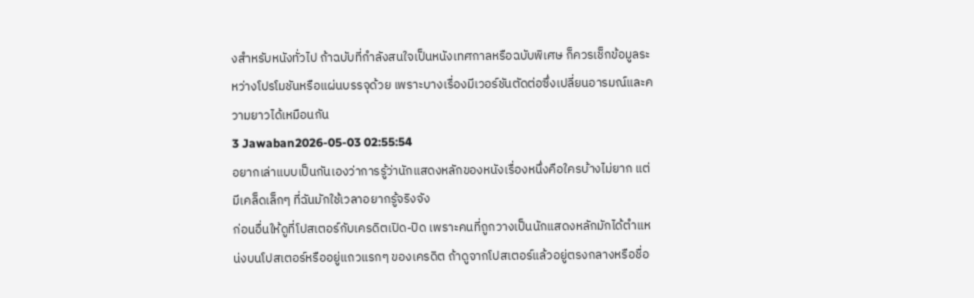งสำหรับหนังทั่วไป ถ้าฉบับที่กำลังสนใจเป็นหนังเทศกาลหรือฉบับพิเศษ ก็ควรเช็กข้อมูลระหว่างโปรโมชันหรือแผ่นบรรจุด้วย เพราะบางเรื่องมีเวอร์ชันตัดต่อซึ่งเปลี่ยนอารมณ์และความยาวได้เหมือนกัน
3 Jawaban2026-05-03 02:55:54
อยากเล่าแบบเป็นกันเองว่าการรู้ว่านักแสดงหลักของหนังเรื่องหนึ่งคือใครบ้างไม่ยาก แต่มีเคล็ดเล็กๆ ที่ฉันมักใช้เวลาอยากรู้จริงจัง
ก่อนอื่นให้ดูที่โปสเตอร์กับเครดิตเปิด-ปิด เพราะคนที่ถูกวางเป็นนักแสดงหลักมักได้ตำแหน่งบนโปสเตอร์หรืออยู่แถวแรกๆ ของเครดิต ถ้าดูจากโปสเตอร์แล้วอยู่ตรงกลางหรือชื่อ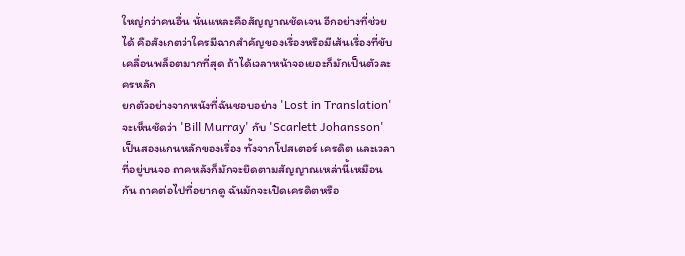ใหญ่กว่าคนอื่น นั่นแหละคือสัญญาณชัดเจน อีกอย่างที่ช่วยได้ คือสังเกตว่าใครมีฉากสำคัญของเรื่องหรือมีเส้นเรื่องที่ขับเคลื่อนพล็อตมากที่สุด ถ้าได้เวลาหน้าจอเยอะก็มักเป็นตัวละครหลัก
ยกตัวอย่างจากหนังที่ฉันชอบอย่าง 'Lost in Translation' จะเห็นชัดว่า 'Bill Murray' กับ 'Scarlett Johansson' เป็นสองแกนหลักของเรื่อง ทั้งจากโปสเตอร์ เครดิต และเวลาที่อยู่บนจอ ถาคหลังก็มักจะยึดตามสัญญาณเหล่านี้เหมือนกัน ถาคต่อไปที่อยากดู ฉันมักจะเปิดเครดิตหรือ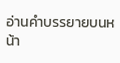อ่านคำบรรยายบนหน้า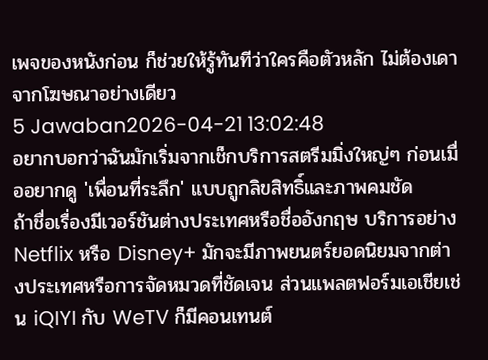เพจของหนังก่อน ก็ช่วยให้รู้ทันทีว่าใครคือตัวหลัก ไม่ต้องเดาจากโฆษณาอย่างเดียว
5 Jawaban2026-04-21 13:02:48
อยากบอกว่าฉันมักเริ่มจากเช็กบริการสตรีมมิ่งใหญ่ๆ ก่อนเมื่ออยากดู 'เพื่อนที่ระลึก' แบบถูกลิขสิทธิ์และภาพคมชัด
ถ้าชื่อเรื่องมีเวอร์ชันต่างประเทศหรือชื่ออังกฤษ บริการอย่าง Netflix หรือ Disney+ มักจะมีภาพยนตร์ยอดนิยมจากต่างประเทศหรือการจัดหมวดที่ชัดเจน ส่วนแพลตฟอร์มเอเชียเช่น iQIYI กับ WeTV ก็มีคอนเทนต์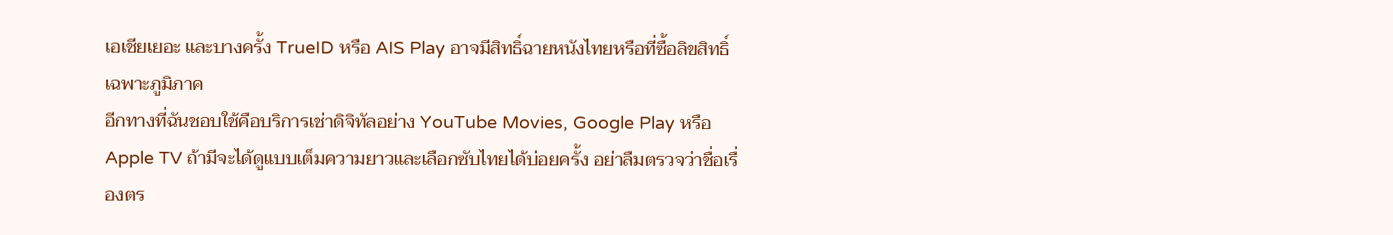เอเชียเยอะ และบางครั้ง TrueID หรือ AIS Play อาจมีสิทธิ์ฉายหนังไทยหรือที่ซื้อลิขสิทธิ์เฉพาะภูมิภาค
อีกทางที่ฉันชอบใช้คือบริการเช่าดิจิทัลอย่าง YouTube Movies, Google Play หรือ Apple TV ถ้ามีจะได้ดูแบบเต็มความยาวและเลือกซับไทยได้บ่อยครั้ง อย่าลืมตรวจว่าชื่อเรื่องตร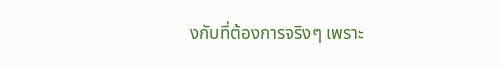งกับที่ต้องการจริงๆ เพราะ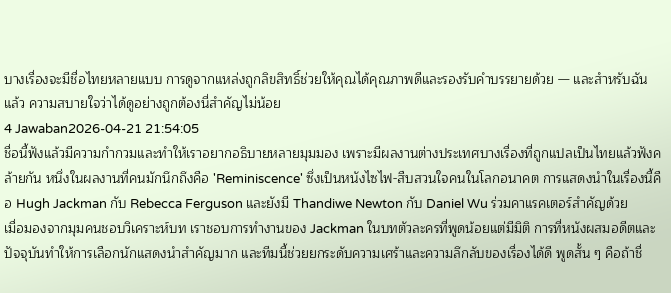บางเรื่องจะมีชื่อไทยหลายแบบ การดูจากแหล่งถูกลิขสิทธิ์ช่วยให้คุณได้คุณภาพดีและรองรับคำบรรยายด้วย — และสำหรับฉันแล้ว ความสบายใจว่าได้ดูอย่างถูกต้องนี่สำคัญไม่น้อย
4 Jawaban2026-04-21 21:54:05
ชื่อนี้ฟังแล้วมีความกำกวมและทำให้เราอยากอธิบายหลายมุมมอง เพราะมีผลงานต่างประเทศบางเรื่องที่ถูกแปลเป็นไทยแล้วฟังคล้ายกัน หนึ่งในผลงานที่คนมักนึกถึงคือ 'Reminiscence' ซึ่งเป็นหนังไซไฟ-สืบสวนใจคนในโลกอนาคต การแสดงนำในเรื่องนี้คือ Hugh Jackman กับ Rebecca Ferguson และยังมี Thandiwe Newton กับ Daniel Wu ร่วมคาแรคเตอร์สำคัญด้วย
เมื่อมองจากมุมคนชอบวิเคราะห์บท เราชอบการทำงานของ Jackman ในบทตัวละครที่พูดน้อยแต่มีมิติ การที่หนังผสมอดีตและปัจจุบันทำให้การเลือกนักแสดงนำสำคัญมาก และทีมนี้ช่วยยกระดับความเศร้าและความลึกลับของเรื่องได้ดี พูดสั้น ๆ คือถ้าชื่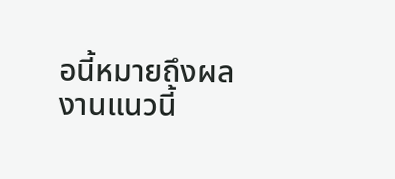อนี้หมายถึงผลงานแนวนี้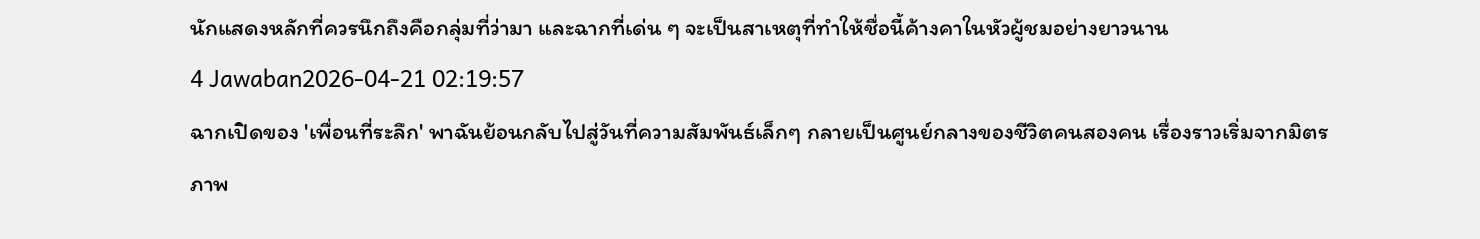นักแสดงหลักที่ควรนึกถึงคือกลุ่มที่ว่ามา และฉากที่เด่น ๆ จะเป็นสาเหตุที่ทำให้ชื่อนี้ค้างคาในหัวผู้ชมอย่างยาวนาน
4 Jawaban2026-04-21 02:19:57
ฉากเปิดของ 'เพื่อนที่ระลึก' พาฉันย้อนกลับไปสู่วันที่ความสัมพันธ์เล็กๆ กลายเป็นศูนย์กลางของชีวิตคนสองคน เรื่องราวเริ่มจากมิตรภาพ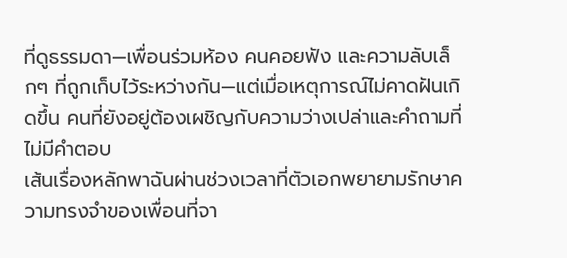ที่ดูธรรมดา—เพื่อนร่วมห้อง คนคอยฟัง และความลับเล็กๆ ที่ถูกเก็บไว้ระหว่างกัน—แต่เมื่อเหตุการณ์ไม่คาดฝันเกิดขึ้น คนที่ยังอยู่ต้องเผชิญกับความว่างเปล่าและคำถามที่ไม่มีคำตอบ
เส้นเรื่องหลักพาฉันผ่านช่วงเวลาที่ตัวเอกพยายามรักษาความทรงจำของเพื่อนที่จา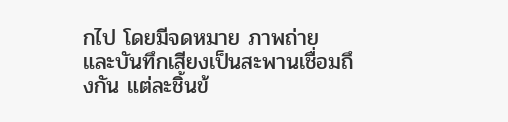กไป โดยมีจดหมาย ภาพถ่าย และบันทึกเสียงเป็นสะพานเชื่อมถึงกัน แต่ละชิ้นข้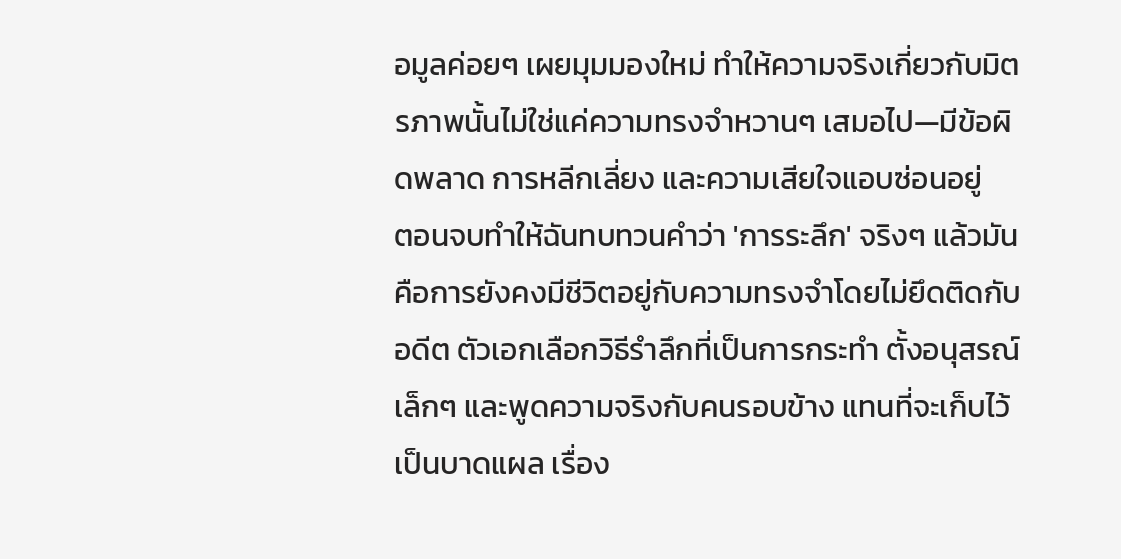อมูลค่อยๆ เผยมุมมองใหม่ ทำให้ความจริงเกี่ยวกับมิตรภาพนั้นไม่ใช่แค่ความทรงจำหวานๆ เสมอไป—มีข้อผิดพลาด การหลีกเลี่ยง และความเสียใจแอบซ่อนอยู่
ตอนจบทำให้ฉันทบทวนคำว่า 'การระลึก' จริงๆ แล้วมันคือการยังคงมีชีวิตอยู่กับความทรงจำโดยไม่ยึดติดกับอดีต ตัวเอกเลือกวิธีรำลึกที่เป็นการกระทำ ตั้งอนุสรณ์เล็กๆ และพูดความจริงกับคนรอบข้าง แทนที่จะเก็บไว้เป็นบาดแผล เรื่อง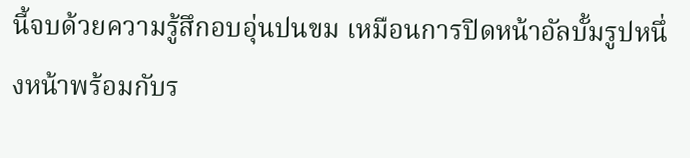นี้จบด้วยความรู้สึกอบอุ่นปนขม เหมือนการปิดหน้าอัลบั้มรูปหนึ่งหน้าพร้อมกับร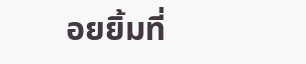อยยิ้มที่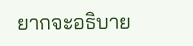ยากจะอธิบาย